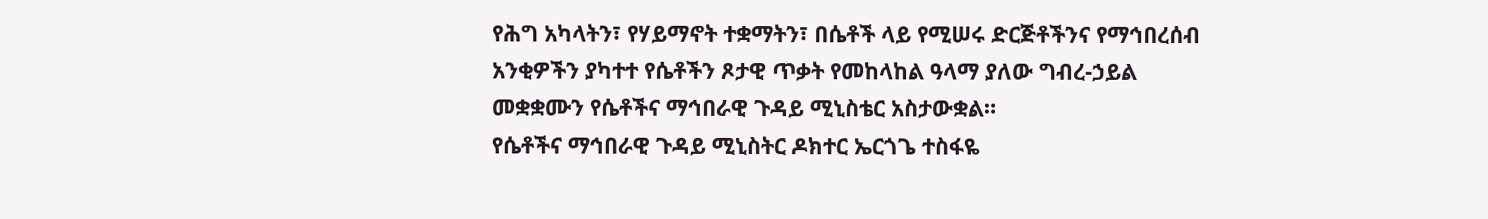የሕግ አካላትን፣ የሃይማኖት ተቋማትን፣ በሴቶች ላይ የሚሠሩ ድርጅቶችንና የማኅበረሰብ አንቂዎችን ያካተተ የሴቶችን ጾታዊ ጥቃት የመከላከል ዓላማ ያለው ግብረ-ኃይል መቋቋሙን የሴቶችና ማኅበራዊ ጉዳይ ሚኒስቴር አስታውቋል።
የሴቶችና ማኅበራዊ ጉዳይ ሚኒስትር ዶክተር ኤርጎጌ ተስፋዬ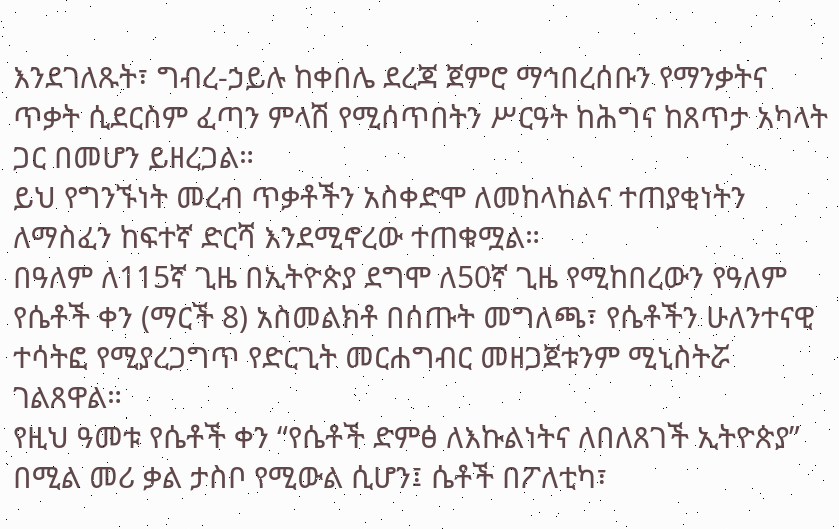እንደገለጹት፣ ግብረ-ኃይሉ ከቀበሌ ደረጃ ጀምሮ ማኅበረሰቡን የማንቃትና ጥቃት ሲደርስም ፈጣን ምላሽ የሚሰጥበትን ሥርዓት ከሕግና ከጸጥታ አካላት ጋር በመሆን ይዘረጋል።
ይህ የግንኙነት መረብ ጥቃቶችን አስቀድሞ ለመከላከልና ተጠያቂነትን ለማስፈን ከፍተኛ ድርሻ እንደሚኖረው ተጠቁሟል።
በዓለም ለ115ኛ ጊዜ በኢትዮጵያ ደግሞ ለ50ኛ ጊዜ የሚከበረውን የዓለም የሴቶች ቀን (ማርች 8) አስመልክቶ በሰጡት መግለጫ፣ የሴቶችን ሁለንተናዊ ተሳትፎ የሚያረጋግጥ የድርጊት መርሐግብር መዘጋጀቱንም ሚኒስትሯ ገልጸዋል።
የዚህ ዓመቱ የሴቶች ቀን “የሴቶች ድምፅ ለእኩልነትና ለበለጸገች ኢትዮጵያ” በሚል መሪ ቃል ታስቦ የሚውል ሲሆን፤ ሴቶች በፖለቲካ፣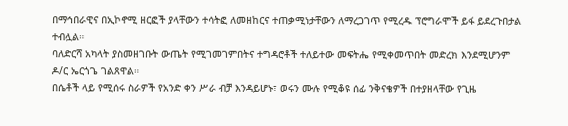በማኅበራዊና በኢኮኖሚ ዘርፎች ያላቸውን ተሳትፎ ለመዘከርና ተጠቃሚነታቸውን ለማረጋገጥ የሚረዱ ፕሮግራሞች ይፋ ይደረጉበታል ተብሏል።
ባለድርሻ አካላት ያስመዘገቡት ውጤት የሚገመገምበትና ተግዳሮቶች ተለይተው መፍትሔ የሚቀመጥበት መድረክ እንደሚሆንም ዶ/ር ኤርጎጌ ገልጸዋል።
በሴቶች ላይ የሚሰሩ ስራዎች የአንድ ቀን ሥራ ብቻ እንዳይሆኑ፣ ወሩን ሙሉ የሚቆዩ ሰፊ ንቅናቄዎች በተያዘላቸው የጊዜ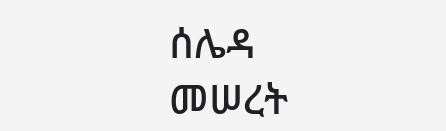ሰሌዳ መሠረት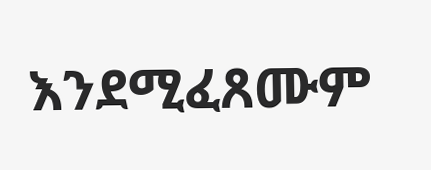እንደሚፈጸሙም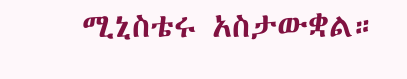ሚኒስቴሩ አስታውቋል።